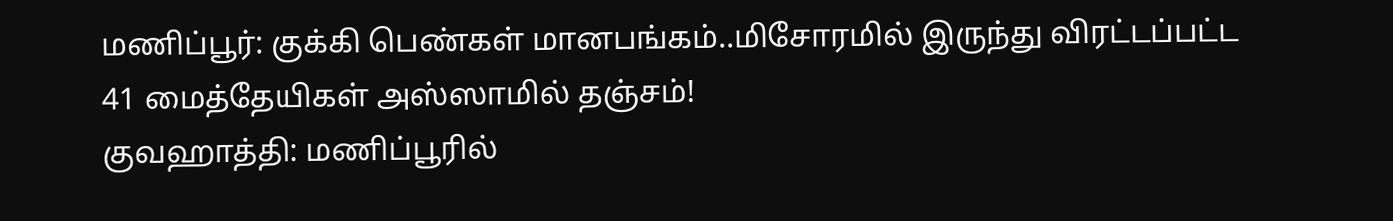மணிப்பூர்: குக்கி பெண்கள் மானபங்கம்..மிசோரமில் இருந்து விரட்டப்பட்ட 41 மைத்தேயிகள் அஸ்ஸாமில் தஞ்சம்!
குவஹாத்தி: மணிப்பூரில்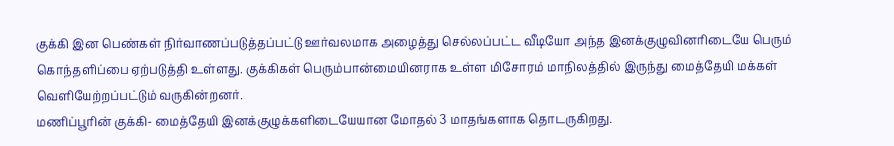குக்கி இன பெண்கள் நிர்வாணப்படுத்தப்பட்டு ஊர்வலமாக அழைத்து செல்லப்பட்ட வீடியோ அந்த இனக்குழுவினரிடையே பெரும் கொந்தளிப்பை ஏற்படுத்தி உள்ளது. குக்கிகள் பெரும்பான்மையினராக உள்ள மிசோரம் மாநிலத்தில் இருந்து மைத்தேயி மக்கள் வெளியேற்றப்பட்டும் வருகின்றனர்.
மணிப்பூரின் குக்கி- மைத்தேயி இனக்குழுக்களிடையேயான மோதல் 3 மாதங்களாக தொடருகிறது.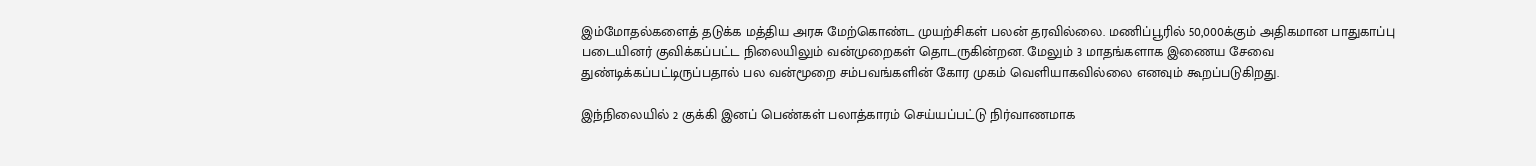இம்மோதல்களைத் தடுக்க மத்திய அரசு மேற்கொண்ட முயற்சிகள் பலன் தரவில்லை. மணிப்பூரில் 50,000க்கும் அதிகமான பாதுகாப்பு படையினர் குவிக்கப்பட்ட நிலையிலும் வன்முறைகள் தொடருகின்றன. மேலும் 3 மாதங்களாக இணைய சேவை துண்டிக்கப்பட்டிருப்பதால் பல வன்மூறை சம்பவங்களின் கோர முகம் வெளியாகவில்லை எனவும் கூறப்படுகிறது.

இந்நிலையில் 2 குக்கி இனப் பெண்கள் பலாத்காரம் செய்யப்பட்டு நிர்வாணமாக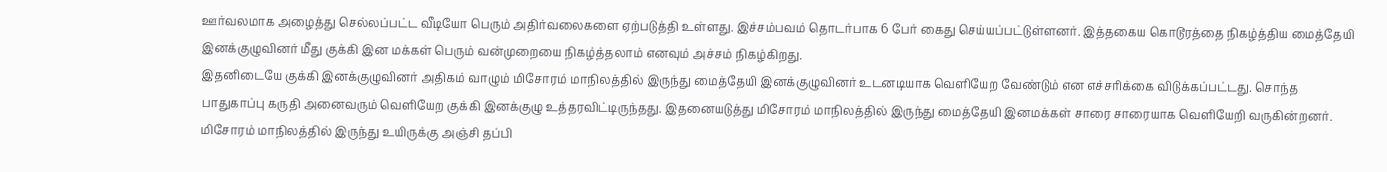ஊர்வலமாக அழைத்து செல்லப்பட்ட வீடியோ பெரும் அதிர்வலைகளை ஏற்படுத்தி உள்ளது. இச்சம்பவம் தொடர்பாக 6 பேர் கைது செய்யப்பட்டுள்ளனர். இத்தகைய கொடூரத்தை நிகழ்த்திய மைத்தேயி இனக்குழுவினர் மீது குக்கி இன மக்கள் பெரும் வன்முறையை நிகழ்த்தலாம் எனவும் அச்சம் நிகழ்கிறது.
இதனிடையே குக்கி இனக்குழுவினர் அதிகம் வாழும் மிசோரம் மாநிலத்தில் இருந்து மைத்தேயி இனக்குழுவினர் உடனடியாக வெளியேற வேண்டும் என எச்சரிக்கை விடுக்கப்பட்டது. சொந்த பாதுகாப்பு கருதி அனைவரும் வெளியேற குக்கி இனக்குழு உத்தரவிட்டிருந்தது. இதனையடுத்து மிசோரம் மாநிலத்தில் இருந்து மைத்தேயி இனமக்கள் சாரை சாரையாக வெளியேறி வருகின்றனர்.
மிசோரம் மாநிலத்தில் இருந்து உயிருக்கு அஞ்சி தப்பி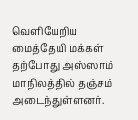வெளியேறிய மைத்தேயி மக்கள் தற்போது அஸ்ஸாம் மாநிலத்தில் தஞ்சம் அடைந்துள்ளனர்.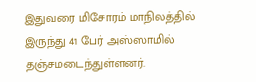இதுவரை மிசோரம் மாநிலத்தில் இருந்து 41 பேர் அஸ்ஸாமில் தஞ்சமடைந்துள்ளனர்.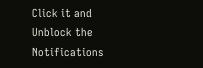Click it and Unblock the Notifications